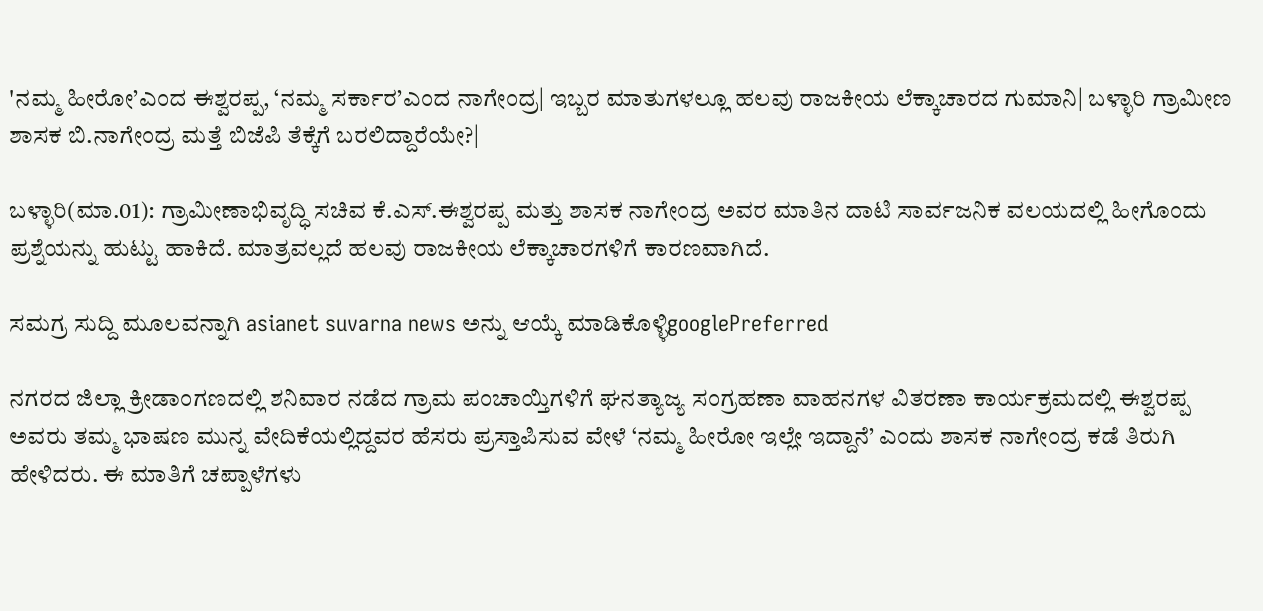'ನಮ್ಮ ಹೀರೋ’ಎಂದ ಈಶ್ವರಪ್ಪ, ‘ನಮ್ಮ ಸರ್ಕಾರ’ಎಂದ ನಾಗೇಂದ್ರ| ಇಬ್ಬರ ಮಾತುಗಳಲ್ಲೂ ಹಲವು ರಾಜಕೀಯ ಲೆಕ್ಕಾಚಾರದ ಗುಮಾನಿ| ಬಳ್ಳಾರಿ ಗ್ರಾಮೀಣ ಶಾಸಕ ಬಿ.ನಾಗೇಂದ್ರ ಮತ್ತೆ ಬಿಜೆಪಿ ತೆಕ್ಕೆಗೆ ಬರಲಿದ್ದಾರೆಯೇ?|

ಬಳ್ಳಾರಿ(ಮಾ.01): ಗ್ರಾಮೀಣಾಭಿವೃದ್ಧಿ ಸಚಿವ ಕೆ.ಎಸ್‌.ಈಶ್ವರಪ್ಪ ಮತ್ತು ಶಾಸಕ ನಾಗೇಂದ್ರ ಅವರ ಮಾತಿನ ದಾಟಿ ಸಾರ್ವಜನಿಕ ವಲಯದಲ್ಲಿ ಹೀಗೊಂದು ಪ್ರಶ್ನೆಯನ್ನು ಹುಟ್ಟು ಹಾಕಿದೆ. ಮಾತ್ರವಲ್ಲದೆ ಹಲವು ರಾಜಕೀಯ ಲೆಕ್ಕಾಚಾರಗಳಿಗೆ ಕಾರಣವಾಗಿದೆ.

ಸಮಗ್ರ ಸುದ್ದಿ ಮೂಲವನ್ನಾಗಿ asianet suvarna news ಅನ್ನು ಆಯ್ಕೆ ಮಾಡಿಕೊಳ್ಳಿgooglePreferred

ನಗರದ ಜಿಲ್ಲಾ ಕ್ರೀಡಾಂಗಣದಲ್ಲಿ ಶನಿವಾರ ನಡೆದ ಗ್ರಾಮ ಪಂಚಾಯ್ತಿಗಳಿಗೆ ಘನತ್ಯಾಜ್ಯ ಸಂಗ್ರಹಣಾ ವಾಹನಗಳ ವಿತರಣಾ ಕಾರ್ಯಕ್ರಮದಲ್ಲಿ ಈಶ್ವರಪ್ಪ ಅವರು ತಮ್ಮ ಭಾಷಣ ಮುನ್ನ ವೇದಿಕೆಯಲ್ಲಿದ್ದವರ ಹೆಸರು ಪ್ರಸ್ತಾಪಿಸುವ ವೇಳೆ ‘ನಮ್ಮ ಹೀರೋ ಇಲ್ಲೇ ಇದ್ದಾನೆ’ ಎಂದು ಶಾಸಕ ನಾಗೇಂದ್ರ ಕಡೆ ತಿರುಗಿ ಹೇಳಿದರು. ಈ ಮಾತಿಗೆ ಚಪ್ಪಾಳೆಗಳು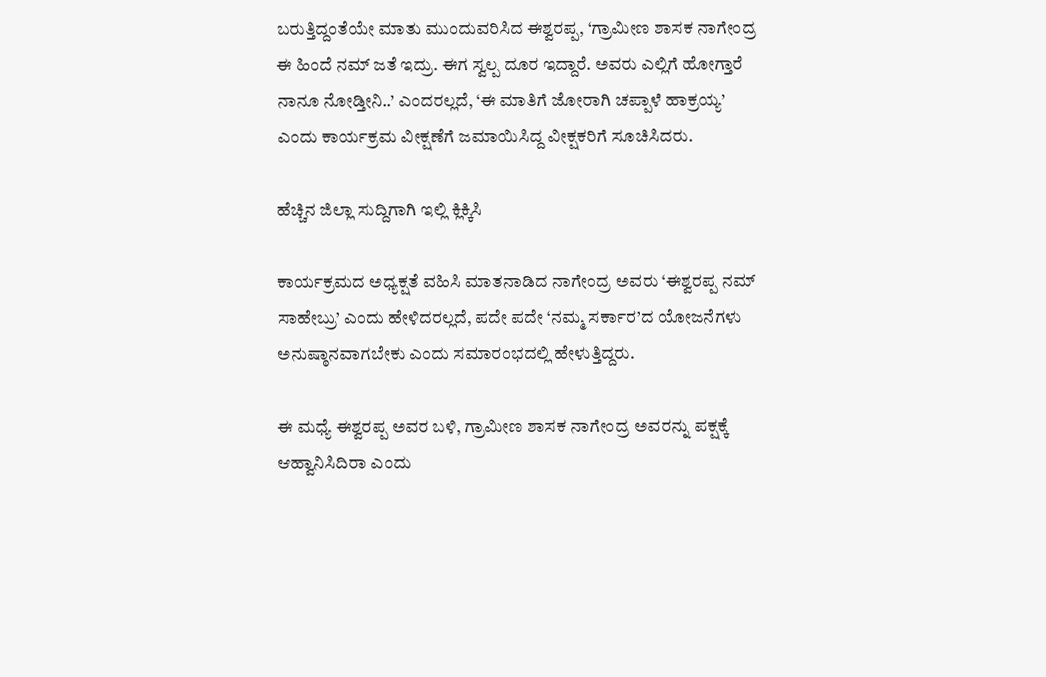ಬರುತ್ತಿದ್ದಂತೆಯೇ ಮಾತು ಮುಂದುವರಿಸಿದ ಈಶ್ವರಪ್ಪ, ‘ಗ್ರಾಮೀಣ ಶಾಸಕ ನಾಗೇಂದ್ರ ಈ ಹಿಂದೆ ನಮ್‌ ಜತೆ ಇದ್ರು. ಈಗ ಸ್ವಲ್ಪ ದೂರ ಇದ್ದಾರೆ. ಅವರು ಎಲ್ಲಿಗೆ ಹೋಗ್ತಾರೆ ನಾನೂ ನೋಡ್ತೀನಿ..’ ಎಂದರಲ್ಲದೆ, ‘ಈ ಮಾತಿಗೆ ಜೋರಾಗಿ ಚಪ್ಪಾಳೆ ಹಾಕ್ರಯ್ಯ’ ಎಂದು ಕಾರ್ಯಕ್ರಮ ವೀಕ್ಷಣೆಗೆ ಜಮಾಯಿಸಿದ್ದ ವೀಕ್ಷಕರಿಗೆ ಸೂಚಿಸಿದರು.

ಹೆಚ್ಚಿನ ಜಿಲ್ಲಾ ಸುದ್ದಿಗಾಗಿ ಇಲ್ಲಿ ಕ್ಲಿಕ್ಕಿಸಿ

ಕಾರ್ಯಕ್ರಮದ ಅಧ್ಯಕ್ಷತೆ ವಹಿಸಿ ಮಾತನಾಡಿದ ನಾಗೇಂದ್ರ ಅವರು ‘ಈಶ್ವರಪ್ಪ ನಮ್‌ ಸಾಹೇಬ್ರು’ ಎಂದು ಹೇಳಿದರಲ್ಲದೆ, ಪದೇ ಪದೇ ‘ನಮ್ಮ ಸರ್ಕಾರ’ದ ಯೋಜನೆಗಳು ಅನುಷ್ಠಾನವಾಗಬೇಕು ಎಂದು ಸಮಾರಂಭದಲ್ಲಿ ಹೇಳುತ್ತಿದ್ದರು.

ಈ ಮಧ್ಯೆ ಈಶ್ವರಪ್ಪ ಅವರ ಬಳಿ, ಗ್ರಾಮೀಣ ಶಾಸಕ ನಾಗೇಂದ್ರ ಅವರನ್ನು ಪಕ್ಷಕ್ಕೆ ಆಹ್ವಾನಿಸಿದಿರಾ ಎಂದು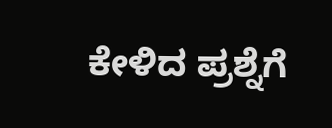ಕೇಳಿದ ಪ್ರಶ್ನೆಗೆ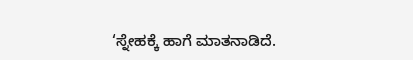‘ಸ್ನೇಹಕ್ಕೆ ಹಾಗೆ ಮಾತನಾಡಿದೆ.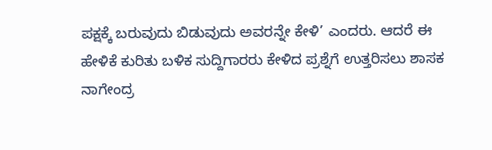ಪಕ್ಷಕ್ಕೆ ಬರುವುದು ಬಿಡುವುದು ಅವರನ್ನೇ ಕೇಳಿ’ ಎಂದರು. ಆದರೆ ಈ ಹೇಳಿಕೆ ಕುರಿತು ಬಳಿಕ ಸುದ್ದಿಗಾರರು ಕೇಳಿದ ಪ್ರಶ್ನೆಗೆ ಉತ್ತರಿಸಲು ಶಾಸಕ ನಾಗೇಂದ್ರ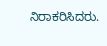ನಿರಾಕರಿಸಿದರು.